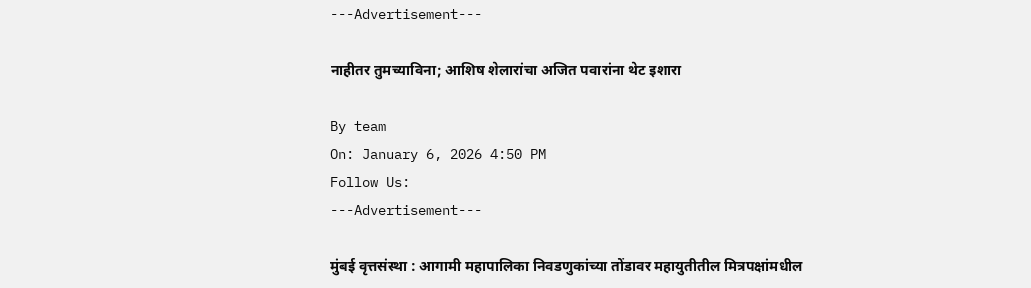---Advertisement---

नाहीतर तुमच्याविना; आशिष शेलारांचा अजित पवारांना थेट इशारा

By team
On: January 6, 2026 4:50 PM
Follow Us:
---Advertisement---

मुंबई वृत्तसंस्था : आगामी महापालिका निवडणुकांच्या तोंडावर महायुतीतील मित्रपक्षांमधील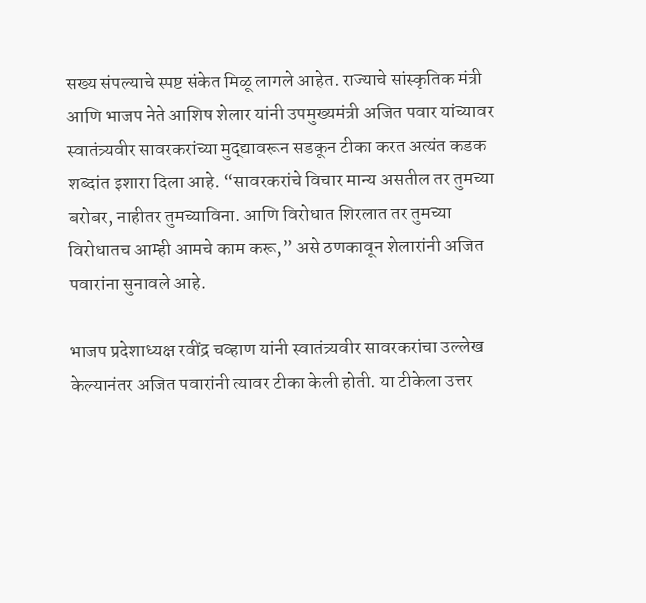सख्य संपल्याचे स्पष्ट संकेत मिळू लागले आहेत. राज्याचे सांस्कृतिक मंत्री आणि भाजप नेते आशिष शेलार यांनी उपमुख्यमंत्री अजित पवार यांच्यावर स्वातंत्र्यवीर सावरकरांच्या मुद्द्यावरून सडकून टीका करत अत्यंत कडक शब्दांत इशारा दिला आहे. “सावरकरांचे विचार मान्य असतील तर तुमच्या बरोबर, नाहीतर तुमच्याविना. आणि विरोधात शिरलात तर तुमच्या विरोधातच आम्ही आमचे काम करू,” असे ठणकावून शेलारांनी अजित पवारांना सुनावले आहे.

भाजप प्रदेशाध्यक्ष रवींद्र चव्हाण यांनी स्वातंत्र्यवीर सावरकरांचा उल्लेख केल्यानंतर अजित पवारांनी त्यावर टीका केली होती. या टीकेला उत्तर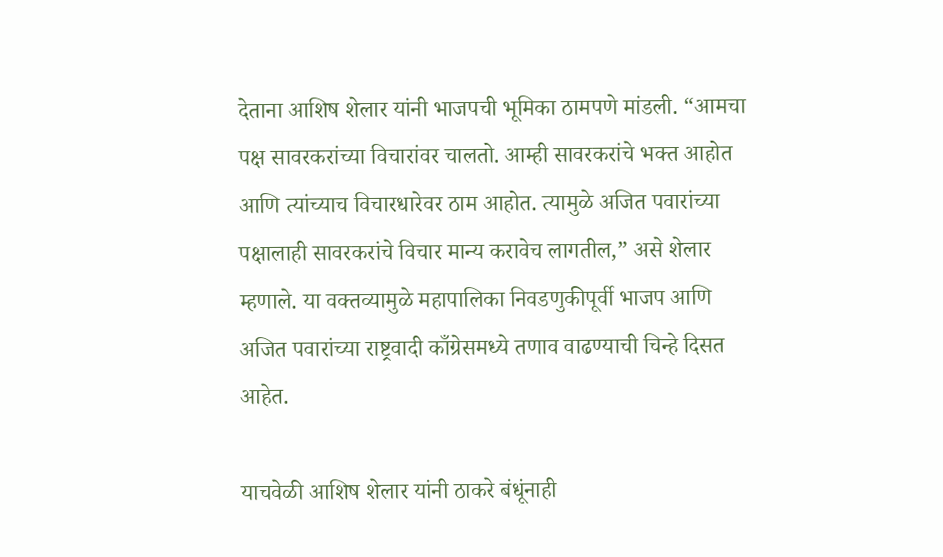देताना आशिष शेलार यांनी भाजपची भूमिका ठामपणे मांडली. “आमचा पक्ष सावरकरांच्या विचारांवर चालतो. आम्ही सावरकरांचे भक्त आहोत आणि त्यांच्याच विचारधारेवर ठाम आहोत. त्यामुळे अजित पवारांच्या पक्षालाही सावरकरांचे विचार मान्य करावेच लागतील,” असे शेलार म्हणाले. या वक्तव्यामुळे महापालिका निवडणुकीपूर्वी भाजप आणि अजित पवारांच्या राष्ट्रवादी काँग्रेसमध्ये तणाव वाढण्याची चिन्हे दिसत आहेत.

याचवेळी आशिष शेलार यांनी ठाकरे बंधूंनाही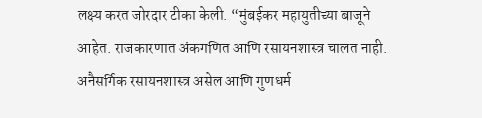लक्ष्य करत जोरदार टीका केली. “मुंबईकर महायुतीच्या बाजूने आहेत. राजकारणात अंकगणित आणि रसायनशास्त्र चालत नाही. अनैसर्गिक रसायनशास्त्र असेल आणि गुणधर्म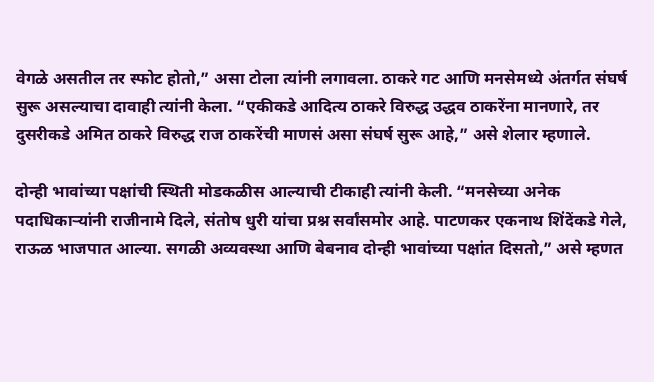वेगळे असतील तर स्फोट होतो,” असा टोला त्यांनी लगावला. ठाकरे गट आणि मनसेमध्ये अंतर्गत संघर्ष सुरू असल्याचा दावाही त्यांनी केला. “एकीकडे आदित्य ठाकरे विरुद्ध उद्धव ठाकरेंना मानणारे, तर दुसरीकडे अमित ठाकरे विरुद्ध राज ठाकरेंची माणसं असा संघर्ष सुरू आहे,” असे शेलार म्हणाले.

दोन्ही भावांच्या पक्षांची स्थिती मोडकळीस आल्याची टीकाही त्यांनी केली. “मनसेच्या अनेक पदाधिकाऱ्यांनी राजीनामे दिले, संतोष धुरी यांचा प्रश्न सर्वांसमोर आहे. पाटणकर एकनाथ शिंदेंकडे गेले, राऊळ भाजपात आल्या. सगळी अव्यवस्था आणि बेबनाव दोन्ही भावांच्या पक्षांत दिसतो,” असे म्हणत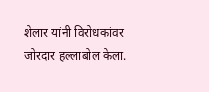शेलार यांनी विरोधकांवर जोरदार हल्लाबोल केला.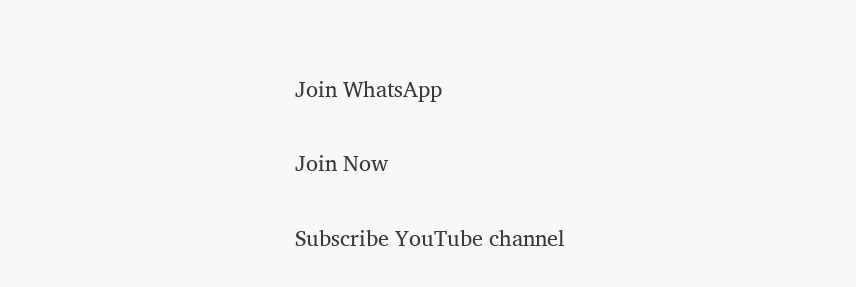Join WhatsApp

Join Now

Subscribe YouTube channel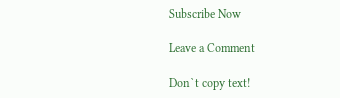Subscribe Now

Leave a Comment

Don`t copy text!